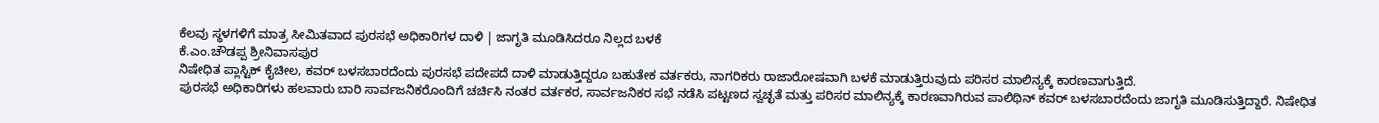ಕೆಲವು ಸ್ಥಳಗಳಿಗೆ ಮಾತ್ರ ಸೀಮಿತವಾದ ಪುರಸಭೆ ಅಧಿಕಾರಿಗಳ ದಾಳಿ | ಜಾಗೃತಿ ಮೂಡಿಸಿದರೂ ನಿಲ್ಲದ ಬಳಕೆ
ಕೆ.ಎಂ.ಚೌಡಪ್ಪ ಶ್ರೀನಿವಾಸಪುರ
ನಿಷೇಧಿತ ಪ್ಲಾಸ್ಟಿಕ್ ಕೈಚೀಲ, ಕವರ್ ಬಳಸಬಾರದೆಂದು ಪುರಸಭೆ ಪದೇಪದೆ ದಾಳಿ ಮಾಡುತ್ತಿದ್ದರೂ ಬಹುತೇಕ ವರ್ತಕರು, ನಾಗರಿಕರು ರಾಜಾರೋಷವಾಗಿ ಬಳಕೆ ಮಾಡುತ್ತಿರುವುದು ಪರಿಸರ ಮಾಲಿನ್ಯಕ್ಕೆ ಕಾರಣವಾಗುತ್ತಿದೆ.
ಪುರಸಭೆ ಅಧಿಕಾರಿಗಳು ಹಲವಾರು ಬಾರಿ ಸಾರ್ವಜನಿಕರೊಂದಿಗೆ ಚರ್ಚಿಸಿ ನಂತರ ವರ್ತಕರ, ಸಾರ್ವಜನಿಕರ ಸಭೆ ನಡೆಸಿ ಪಟ್ಟಣದ ಸ್ವಚ್ಛತೆ ಮತ್ತು ಪರಿಸರ ಮಾಲಿನ್ಯಕ್ಕೆ ಕಾರಣವಾಗಿರುವ ಪಾಲಿಥಿನ್ ಕವರ್ ಬಳಸಬಾರದೆಂದು ಜಾಗೃತಿ ಮೂಡಿಸುತ್ತಿದ್ದಾರೆ. ನಿಷೇಧಿತ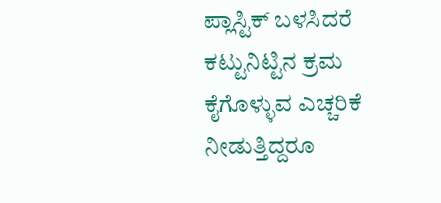ಪ್ಲಾಸ್ಟಿಕ್ ಬಳಸಿದರೆ ಕಟ್ಟುನಿಟ್ಟಿನ ಕ್ರಮ ಕೈಗೊಳ್ಳುವ ಎಚ್ಚರಿಕೆ ನೀಡುತ್ತಿದ್ದರೂ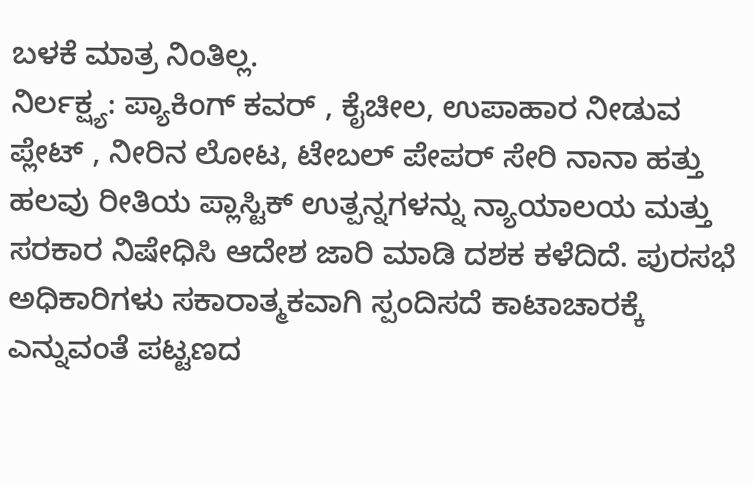ಬಳಕೆ ಮಾತ್ರ ನಿಂತಿಲ್ಲ.
ನಿರ್ಲಕ್ಷ್ಯ: ಪ್ಯಾಕಿಂಗ್ ಕವರ್ , ಕೈಚೀಲ, ಉಪಾಹಾರ ನೀಡುವ ಪ್ಲೇಟ್ , ನೀರಿನ ಲೋಟ, ಟೇಬಲ್ ಪೇಪರ್ ಸೇರಿ ನಾನಾ ಹತ್ತು ಹಲವು ರೀತಿಯ ಪ್ಲಾಸ್ಟಿಕ್ ಉತ್ಪನ್ನಗಳನ್ನು ನ್ಯಾಯಾಲಯ ಮತ್ತು ಸರಕಾರ ನಿಷೇಧಿಸಿ ಆದೇಶ ಜಾರಿ ಮಾಡಿ ದಶಕ ಕಳೆದಿದೆ. ಪುರಸಭೆ ಅಧಿಕಾರಿಗಳು ಸಕಾರಾತ್ಮಕವಾಗಿ ಸ್ಪಂದಿಸದೆ ಕಾಟಾಚಾರಕ್ಕೆ ಎನ್ನುವಂತೆ ಪಟ್ಟಣದ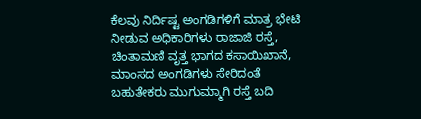ಕೆಲವು ನಿರ್ದಿಷ್ಟ ಅಂಗಡಿಗಳಿಗೆ ಮಾತ್ರ ಭೇಟಿ ನೀಡುವ ಅಧಿಕಾರಿಗಳು ರಾಜಾಜಿ ರಸ್ತೆ, ಚಿಂತಾಮಣಿ ವೃತ್ತ ಭಾಗದ ಕಸಾಯಿಖಾನೆ, ಮಾಂಸದ ಅಂಗಡಿಗಳು ಸೇರಿದಂತೆ ಬಹುತೇಕರು ಮುಗುಮ್ಮಾಗಿ ರಸ್ತೆ ಬದಿ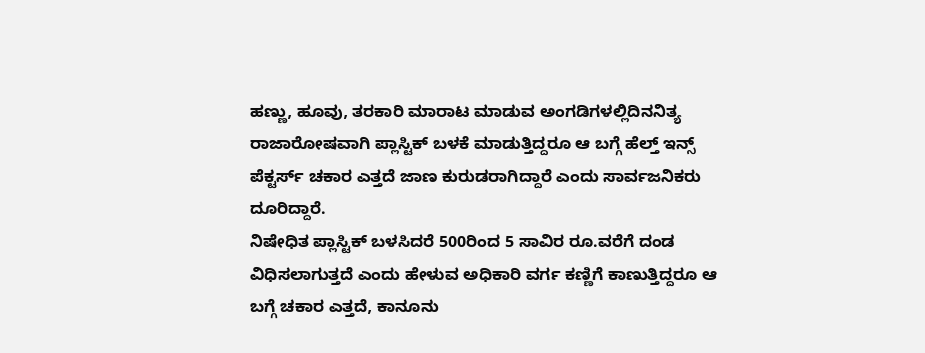ಹಣ್ಣು, ಹೂವು, ತರಕಾರಿ ಮಾರಾಟ ಮಾಡುವ ಅಂಗಡಿಗಳಲ್ಲಿದಿನನಿತ್ಯ ರಾಜಾರೋಷವಾಗಿ ಪ್ಲಾಸ್ಟಿಕ್ ಬಳಕೆ ಮಾಡುತ್ತಿದ್ದರೂ ಆ ಬಗ್ಗೆ ಹೆಲ್ತ್ ಇನ್ಸ್ ಪೆಕ್ಟರ್ಸ್ ಚಕಾರ ಎತ್ತದೆ ಜಾಣ ಕುರುಡರಾಗಿದ್ದಾರೆ ಎಂದು ಸಾರ್ವಜನಿಕರು ದೂರಿದ್ದಾರೆ.
ನಿಷೇಧಿತ ಪ್ಲಾಸ್ಟಿಕ್ ಬಳಸಿದರೆ 500ರಿಂದ 5 ಸಾವಿರ ರೂ.ವರೆಗೆ ದಂಡ ವಿಧಿಸಲಾಗುತ್ತದೆ ಎಂದು ಹೇಳುವ ಅಧಿಕಾರಿ ವರ್ಗ ಕಣ್ಣಿಗೆ ಕಾಣುತ್ತಿದ್ದರೂ ಆ ಬಗ್ಗೆ ಚಕಾರ ಎತ್ತದೆ, ಕಾನೂನು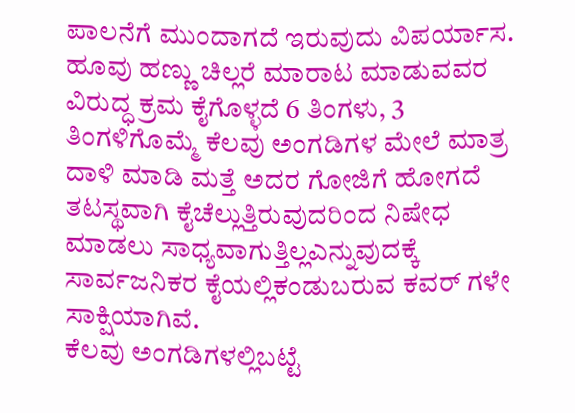ಪಾಲನೆಗೆ ಮುಂದಾಗದೆ ಇರುವುದು ವಿಪರ್ಯಾಸ. ಹೂವು ಹಣ್ಣು ಚಿಲ್ಲರೆ ಮಾರಾಟ ಮಾಡುವವರ ವಿರುದ್ಧ ಕ್ರಮ ಕೈಗೊಳ್ಳದೆ 6 ತಿಂಗಳು, 3 ತಿಂಗಳಿಗೊಮ್ಮೆ ಕೆಲವು ಅಂಗಡಿಗಳ ಮೇಲೆ ಮಾತ್ರ ದಾಳಿ ಮಾಡಿ ಮತ್ತೆ ಅದರ ಗೋಜಿಗೆ ಹೋಗದೆ ತಟಸ್ಥವಾಗಿ ಕೈಚೆಲ್ಲುತ್ತಿರುವುದರಿಂದ ನಿಷೇಧ ಮಾಡಲು ಸಾಧ್ಯವಾಗುತ್ತಿಲ್ಲಎನ್ನುವುದಕ್ಕೆ ಸಾರ್ವಜನಿಕರ ಕೈಯಲ್ಲಿಕಂಡುಬರುವ ಕವರ್ ಗಳೇ ಸಾಕ್ಷಿಯಾಗಿವೆ.
ಕೆಲವು ಅಂಗಡಿಗಳಲ್ಲಿಬಟ್ಟೆ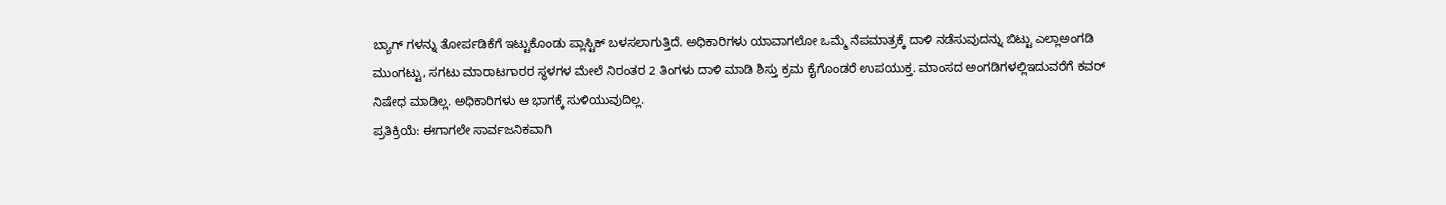ಬ್ಯಾಗ್ ಗಳನ್ನು ತೋರ್ಪಡಿಕೆಗೆ ಇಟ್ಟುಕೊಂಡು ಪ್ಲಾಸ್ಟಿಕ್ ಬಳಸಲಾಗುತ್ತಿದೆ. ಅಧಿಕಾರಿಗಳು ಯಾವಾಗಲೋ ಒಮ್ಮೆ ನೆಪಮಾತ್ರಕ್ಕೆ ದಾಳಿ ನಡೆಸುವುದನ್ನು ಬಿಟ್ಟು ಎಲ್ಲಾಅಂಗಡಿ ಮುಂಗಟ್ಟು, ಸಗಟು ಮಾರಾಟಗಾರರ ಸ್ಥಳಗಳ ಮೇಲೆ ನಿರಂತರ 2 ತಿಂಗಳು ದಾಳಿ ಮಾಡಿ ಶಿಸ್ತು ಕ್ರಮ ಕೈಗೊಂಡರೆ ಉಪಯುಕ್ತ. ಮಾಂಸದ ಅಂಗಡಿಗಳಲ್ಲಿಇದುವರೆಗೆ ಕವರ್ ನಿಷೇಧ ಮಾಡಿಲ್ಲ. ಅಧಿಕಾರಿಗಳು ಆ ಭಾಗಕ್ಕೆ ಸುಳಿಯುವುದಿಲ್ಲ.
ಪ್ರತಿಕ್ರಿಯೆ: ಈಗಾಗಲೇ ಸಾರ್ವಜನಿಕವಾಗಿ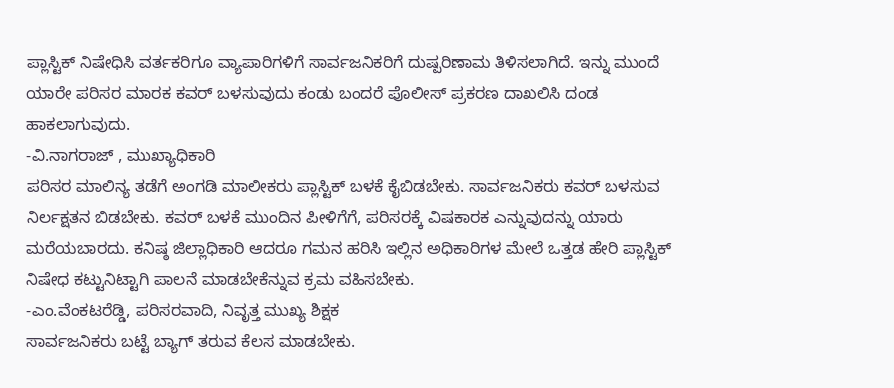ಪ್ಲಾಸ್ಟಿಕ್ ನಿಷೇಧಿಸಿ ವರ್ತಕರಿಗೂ ವ್ಯಾಪಾರಿಗಳಿಗೆ ಸಾರ್ವಜನಿಕರಿಗೆ ದುಷ್ಪರಿಣಾಮ ತಿಳಿಸಲಾಗಿದೆ. ಇನ್ನು ಮುಂದೆ ಯಾರೇ ಪರಿಸರ ಮಾರಕ ಕವರ್ ಬಳಸುವುದು ಕಂಡು ಬಂದರೆ ಪೊಲೀಸ್ ಪ್ರಕರಣ ದಾಖಲಿಸಿ ದಂಡ ಹಾಕಲಾಗುವುದು.
-ವಿ.ನಾಗರಾಜ್ , ಮುಖ್ಯಾಧಿಕಾರಿ
ಪರಿಸರ ಮಾಲಿನ್ಯ ತಡೆಗೆ ಅಂಗಡಿ ಮಾಲೀಕರು ಪ್ಲಾಸ್ಟಿಕ್ ಬಳಕೆ ಕೈಬಿಡಬೇಕು. ಸಾರ್ವಜನಿಕರು ಕವರ್ ಬಳಸುವ ನಿರ್ಲಕ್ಷತನ ಬಿಡಬೇಕು. ಕವರ್ ಬಳಕೆ ಮುಂದಿನ ಪೀಳಿಗೆಗೆ, ಪರಿಸರಕ್ಕೆ ವಿಷಕಾರಕ ಎನ್ನುವುದನ್ನು ಯಾರು ಮರೆಯಬಾರದು. ಕನಿಷ್ಠ ಜಿಲ್ಲಾಧಿಕಾರಿ ಆದರೂ ಗಮನ ಹರಿಸಿ ಇಲ್ಲಿನ ಅಧಿಕಾರಿಗಳ ಮೇಲೆ ಒತ್ತಡ ಹೇರಿ ಪ್ಲಾಸ್ಟಿಕ್ ನಿಷೇಧ ಕಟ್ಟುನಿಟ್ಟಾಗಿ ಪಾಲನೆ ಮಾಡಬೇಕೆನ್ನುವ ಕ್ರಮ ವಹಿಸಬೇಕು.
-ಎಂ.ವೆಂಕಟರೆಡ್ಡಿ, ಪರಿಸರವಾದಿ, ನಿವೃತ್ತ ಮುಖ್ಯ ಶಿಕ್ಷಕ
ಸಾರ್ವಜನಿಕರು ಬಟ್ಟೆ ಬ್ಯಾಗ್ ತರುವ ಕೆಲಸ ಮಾಡಬೇಕು.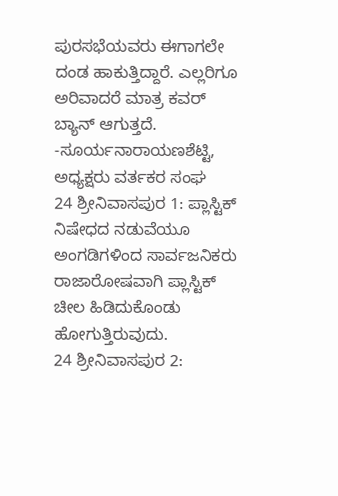ಪುರಸಭೆಯವರು ಈಗಾಗಲೇ ದಂಡ ಹಾಕುತ್ತಿದ್ದಾರೆ. ಎಲ್ಲರಿಗೂ ಅರಿವಾದರೆ ಮಾತ್ರ ಕವರ್ ಬ್ಯಾನ್ ಆಗುತ್ತದೆ.
-ಸೂರ್ಯನಾರಾಯಣಶೆಟ್ಟಿ, ಅಧ್ಯಕ್ಷರು ವರ್ತಕರ ಸಂಘ
24 ಶ್ರೀನಿವಾಸಪುರ 1: ಪ್ಲಾಸ್ಟಿಕ್ ನಿಷೇಧದ ನಡುವೆಯೂ ಅಂಗಡಿಗಳಿಂದ ಸಾರ್ವಜನಿಕರು ರಾಜಾರೋಷವಾಗಿ ಪ್ಲಾಸ್ಟಿಕ್ ಚೀಲ ಹಿಡಿದುಕೊಂಡು ಹೋಗುತ್ತಿರುವುದು.
24 ಶ್ರೀನಿವಾಸಪುರ 2: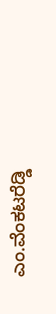ಎಂ.ವೆಂಕಟರೆಡ್ಡಿ